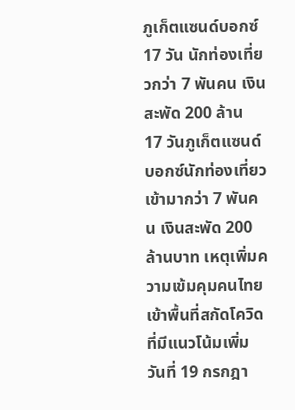ภูเก็ตแซนด์บอกซ์ 17 วัน นักท่องเที่ยวกว่า 7 พันคน เงินสะพัด 200 ล้าน
17 วันภูเก็ตแซนด์บอกซ์นักท่องเที่ยวเข้ามากว่า 7 พันคน เงินสะพัด 200 ล้านบาท เหตุเพิ่มความเข้มคุมคนไทยเข้าพื้นที่สกัดโควิดที่มีแนวโน้มเพิ่ม
วันที่ 19 กรกฎา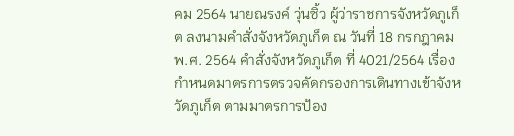คม 2564 นายณรงค์ วุ่นซิ้ว ผู้ว่าราชการจังหวัดภูเก็ต ลงนามคำสั่งจังหวัดภูเก็ต ณ วันที่ 18 กรกฎาคม พ.ศ. 2564 คำสั่งจังหวัดภูเก็ต ที่ 4021/2564 เรื่อง กำหนดมาตรการตรวจคัดกรองการเดินทางเข้าจังหวัดภูเก็ต ตามมาตรการป้อง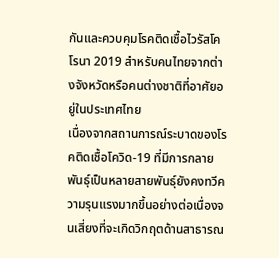กันและควบคุมโรคติดเชื้อไวรัสโคโรนา 2019 สำหรับคนไทยจากต่างจังหวัดหรือคนต่างชาติที่อาศัยอยู่ในประเทศไทย
เนื่องจากสถานการณ์ระบาดของโรคติดเชื้อโควิด-19 ที่มีการกลายพันธุ์เป็นหลายสายพันธุ์ยังคงทวีความรุนแรงมากขึ้นอย่างต่อเนื่องจนเสี่ยงที่จะเกิดวิกฤตด้านสาธารณ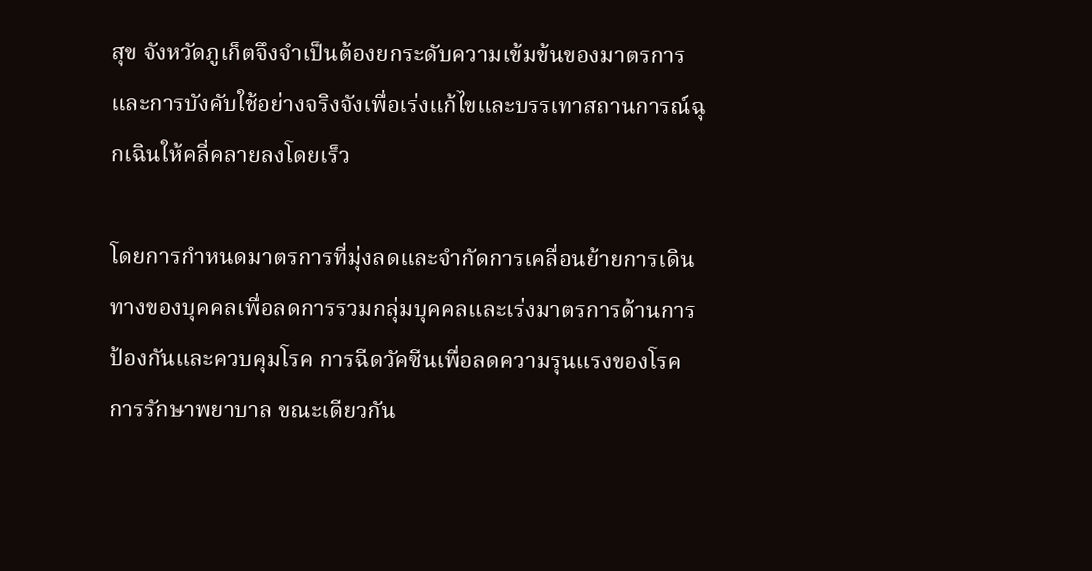สุข จังหวัดภูเก็ตจึงจำเป็นต้องยกระดับความเข้มข้นของมาตรการและการบังคับใช้อย่างจริงจังเพื่อเร่งแก้ไขและบรรเทาสถานการณ์ฉุกเฉินให้คลี่คลายลงโดยเร็ว

โดยการกำหนดมาตรการที่มุ่งลดและจำกัดการเคลื่อนย้ายการเดินทางของบุคคลเพื่อลดการรวมกลุ่มบุคคลและเร่งมาตรการด้านการป้องกันและควบคุมโรค การฉีดวัคซีนเพื่อลดความรุนแรงของโรค การรักษาพยาบาล ขณะเดียวกัน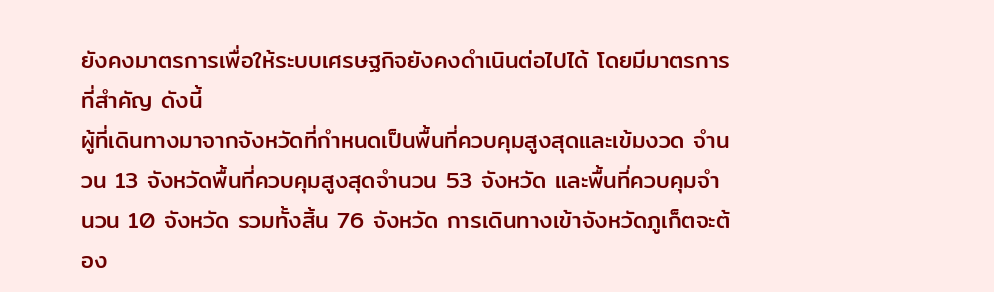ยังคงมาตรการเพื่อให้ระบบเศรษฐกิจยังคงดำเนินต่อไปได้ โดยมีมาตรการที่สำคัญ ดังนี้
ผู้ที่เดินทางมาจากจังหวัดที่กำหนดเป็นพื้นที่ควบคุมสูงสุดและเข้มงวด จำนวน 13 จังหวัดพื้นที่ควบคุมสูงสุดจำนวน 53 จังหวัด และพื้นที่ควบคุมจำนวน 10 จังหวัด รวมทั้งสิ้น 76 จังหวัด การเดินทางเข้าจังหวัดภูเก็ตจะต้อง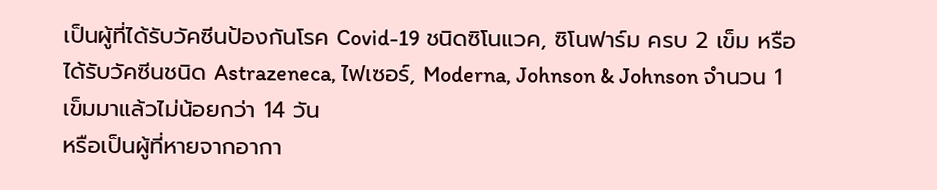เป็นผู้ที่ได้รับวัคซีนป้องกันโรค Covid-19 ชนิดซิโนแวค, ซิโนฟาร์ม ครบ 2 เข็ม หรือได้รับวัคซีนชนิด Astrazeneca, ไฟเซอร์, Moderna, Johnson & Johnson จำนวน 1 เข็มมาแล้วไม่น้อยกว่า 14 วัน
หรือเป็นผู้ที่หายจากอากา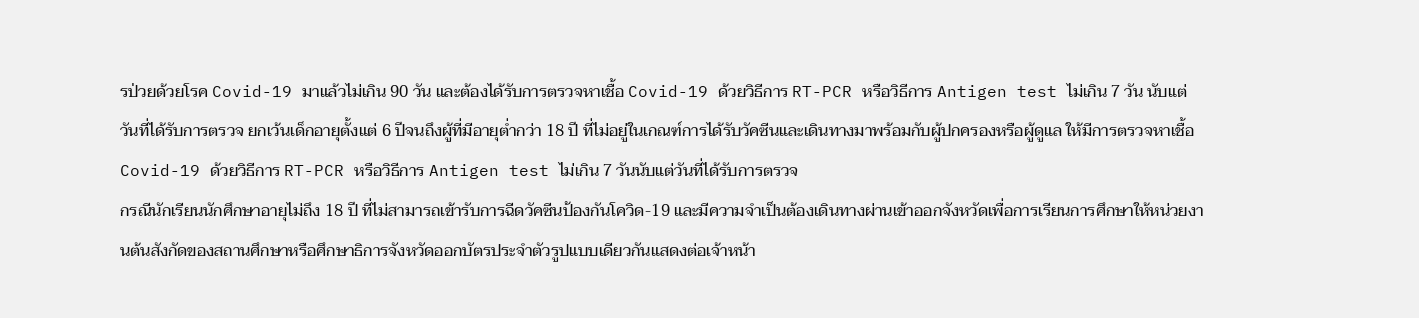รป่วยด้วยโรค Covid-19 มาแล้วไม่เกิน 90 วัน และต้องได้รับการตรวจหาเชื้อ Covid-19 ด้วยวิธีการ RT-PCR หรือวิธีการ Antigen test ไม่เกิน 7 วัน นับแต่วันที่ได้รับการตรวจ ยกเว้นเด็กอายุตั้งแต่ 6 ปีจนถึงผู้ที่มีอายุต่ำกว่า 18 ปี ที่ไม่อยู่ในเกณฑ์การได้รับวัคซีนและเดินทางมาพร้อมกับผู้ปกครองหรือผู้ดูแล ให้มีการตรวจหาเชื้อ Covid-19 ด้วยวิธีการ RT-PCR หรือวิธีการ Antigen test ไม่เกิน 7 วันนับแต่วันที่ได้รับการตรวจ
กรณีนักเรียนนักศึกษาอายุไม่ถึง 18 ปี ที่ไม่สามารถเข้ารับการฉีดวัคซีนป้องกันโควิด-19 และมีความจำเป็นต้องเดินทางผ่านเข้าออกจังหวัดเพื่อการเรียนการศึกษาให้หน่วยงานต้นสังกัดของสถานศึกษาหรือศึกษาธิการจังหวัดออกบัตรประจำตัวรูปแบบเดียวกันแสดงต่อเจ้าหน้า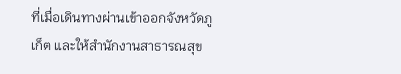ที่เมื่อเดินทางผ่านเข้าออกจังหวัดภูเก็ต และให้สำนักงานสาธารณสุข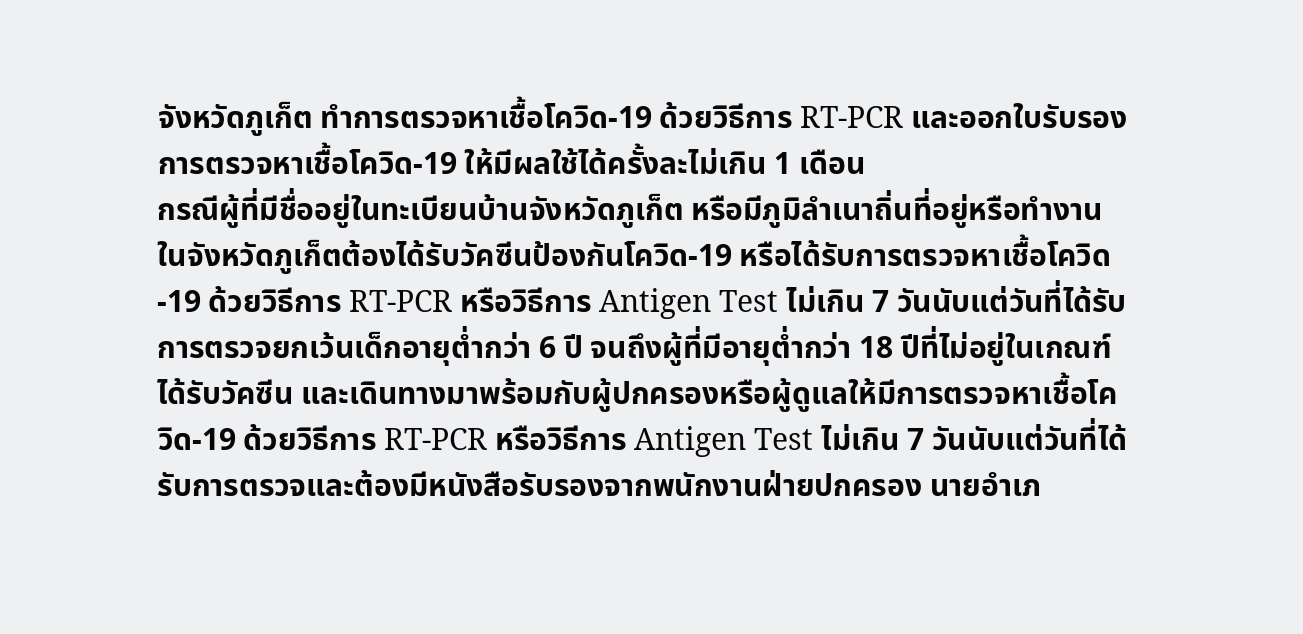จังหวัดภูเก็ต ทำการตรวจหาเชื้อโควิด-19 ด้วยวิธีการ RT-PCR และออกใบรับรองการตรวจหาเชื้อโควิด-19 ให้มีผลใช้ได้ครั้งละไม่เกิน 1 เดือน
กรณีผู้ที่มีชื่ออยู่ในทะเบียนบ้านจังหวัดภูเก็ต หรือมีภูมิลำเนาถิ่นที่อยู่หรือทำงานในจังหวัดภูเก็ตต้องได้รับวัคซีนป้องกันโควิด-19 หรือได้รับการตรวจหาเชื้อโควิด-19 ด้วยวิธีการ RT-PCR หรือวิธีการ Antigen Test ไม่เกิน 7 วันนับแต่วันที่ได้รับการตรวจยกเว้นเด็กอายุต่ำกว่า 6 ปี จนถึงผู้ที่มีอายุต่ำกว่า 18 ปีที่ไม่อยู่ในเกณฑ์ได้รับวัคซีน และเดินทางมาพร้อมกับผู้ปกครองหรือผู้ดูแลให้มีการตรวจหาเชื้อโควิด-19 ด้วยวิธีการ RT-PCR หรือวิธีการ Antigen Test ไม่เกิน 7 วันนับแต่วันที่ได้รับการตรวจและต้องมีหนังสือรับรองจากพนักงานฝ่ายปกครอง นายอำเภ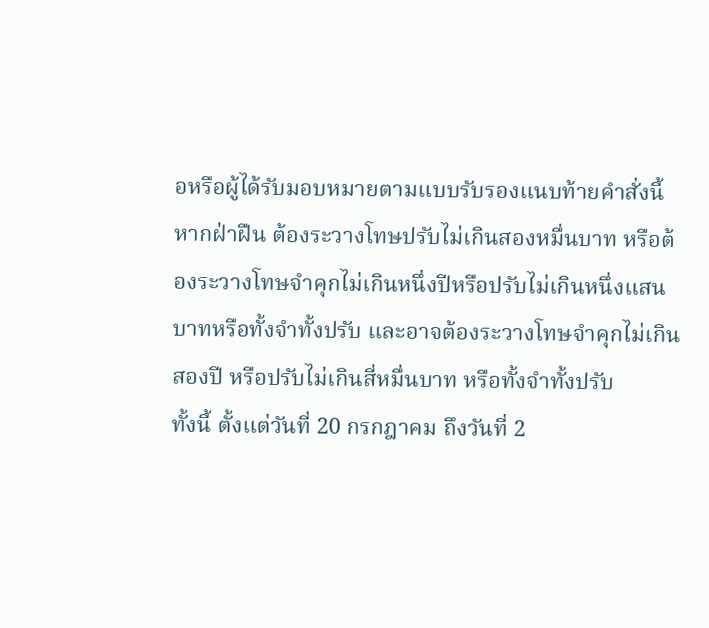อหรือผู้ได้รับมอบหมายตามแบบรับรองแนบท้ายคำสั่งนี้
หากฝ่าฝืน ต้องระวางโทษปรับไม่เกินสองหมื่นบาท หรือต้องระวางโทษจำคุกไม่เกินหนึ่งปีหรือปรับไม่เกินหนึ่งแสนบาทหรือทั้งจำทั้งปรับ และอาจต้องระวางโทษจำคุกไม่เกินสองปี หรือปรับไม่เกินสี่หมื่นบาท หรือทั้งจำทั้งปรับ
ทั้งนี้ ตั้งแต่วันที่ 20 กรกฎาคม ถึงวันที่ 2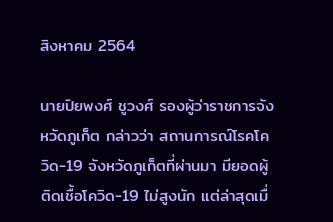สิงหาคม 2564

นายปิยพงศ์ ชูวงศ์ รองผู้ว่าราชการจังหวัดภูเก็ต กล่าวว่า สถานการณ์โรคโควิด-19 จังหวัดภูเก็ตที่ผ่านมา มียอดผู้ติดเชื้อโควิด-19 ไม่สูงนัก แต่ล่าสุดเมื่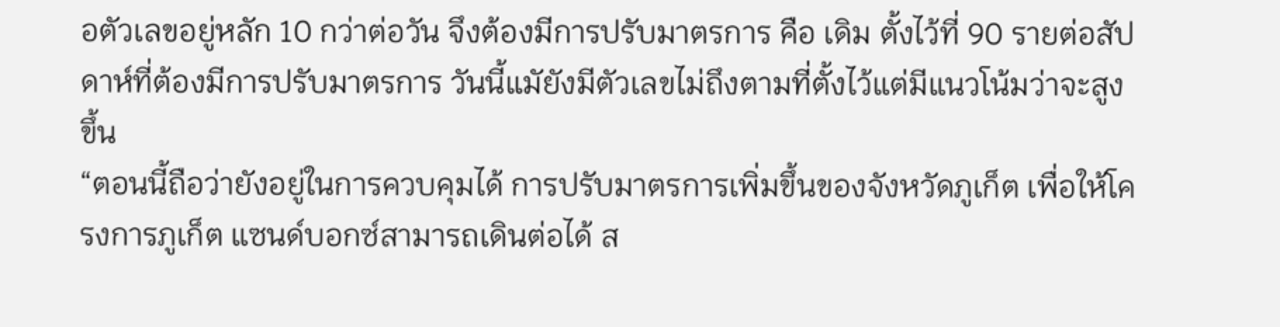อตัวเลขอยู่หลัก 10 กว่าต่อวัน จึงต้องมีการปรับมาตรการ คือ เดิม ตั้งไว้ที่ 90 รายต่อสัปดาห์ที่ต้องมีการปรับมาตรการ วันนี้แมัยังมีตัวเลขไม่ถึงตามที่ตั้งไว้แต่มีแนวโน้มว่าจะสูงขึ้น
“ตอนนี้ถือว่ายังอยู่ในการควบคุมได้ การปรับมาตรการเพิ่มขึ้นของจังหวัดภูเก็ต เพื่อให้โครงการภูเก็ต แซนด์บอกซ์สามารถเดินต่อได้ ส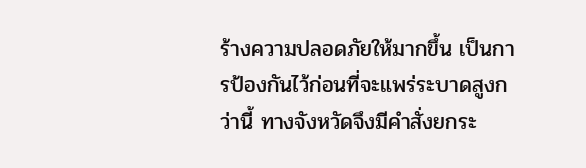ร้างความปลอดภัยให้มากขึ้น เป็นการป้องกันไว้ก่อนที่จะแพร่ระบาดสูงกว่านี้ ทางจังหวัดจึงมีคำสั่งยกระ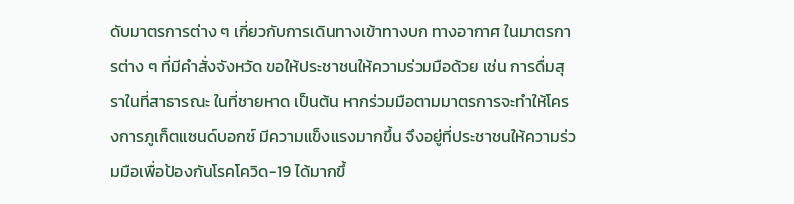ดับมาตรการต่าง ๆ เกี่ยวกับการเดินทางเข้าทางบก ทางอากาศ ในมาตรการต่าง ๆ ที่มีคำสั่งจังหวัด ขอให้ประชาชนให้ความร่วมมือด้วย เช่น การดื่มสุราในที่สาธารณะ ในที่ชายหาด เป็นต้น หากร่วมมือตามมาตรการจะทำให้โครงการภูเก็ตแซนด์บอกซ์ มีความแข็งแรงมากขึ้น จึงอยู่ที่ประชาชนให้ความร่วมมือเพื่อป้องกันโรคโควิด-19 ได้มากขึ้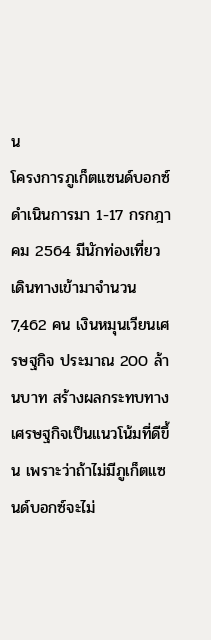น
โครงการภูเก็ตแซนด์บอกซ์ดำเนินการมา 1-17 กรกฎาคม 2564 มีนักท่องเที่ยวเดินทางเข้ามาจำนวน 7,462 คน เงินหมุนเวียนเศรษฐกิจ ประมาณ 200 ล้านบาท สร้างผลกระทบทางเศรษฐกิจเป็นแนวโน้มที่ดีขึ้น เพราะว่าถ้าไม่มีภูเก็ตแซนด์บอกซ์จะไม่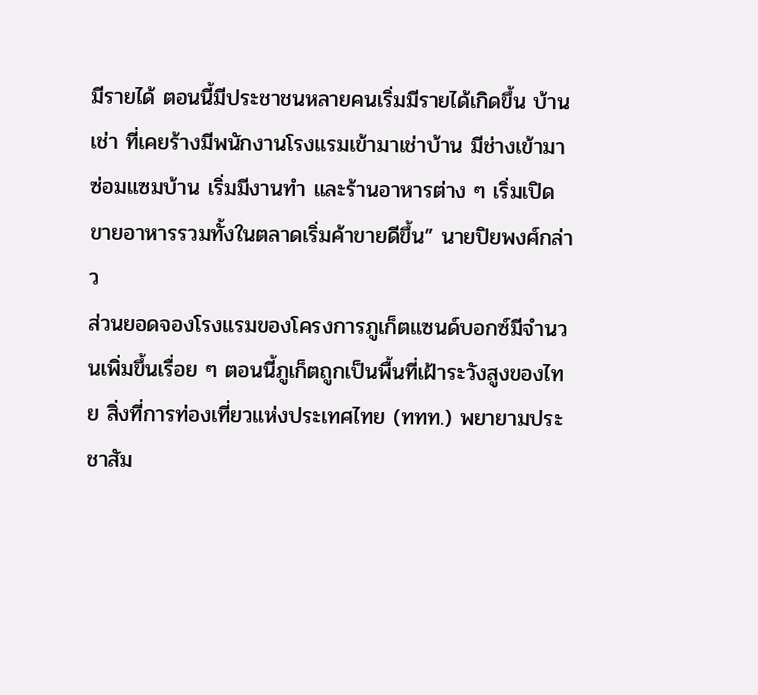มีรายได้ ตอนนี้มีประชาชนหลายคนเริ่มมีรายได้เกิดขึ้น บ้านเช่า ที่เคยร้างมีพนักงานโรงแรมเข้ามาเช่าบ้าน มีช่างเข้ามาซ่อมแซมบ้าน เริ่มมีงานทำ และร้านอาหารต่าง ๆ เริ่มเปิดขายอาหารรวมทั้งในตลาดเริ่มค้าขายดีขึ้น” นายปิยพงศ์กล่าว
ส่วนยอดจองโรงแรมของโครงการภูเก็ตแซนด์บอกซ์มีจำนวนเพิ่มขึ้นเรื่อย ๆ ตอนนี้ภูเก็ตถูกเป็นพื้นที่เฝ้าระวังสูงของไทย สิ่งที่การท่องเที่ยวแห่งประเทศไทย (ททท.) พยายามประชาสัม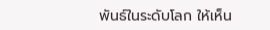พันธ์ในระดับโลก ให้เห็น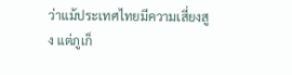ว่าแม้ประเทศไทยมีความเสี่ยงสูง แต่ภูเก็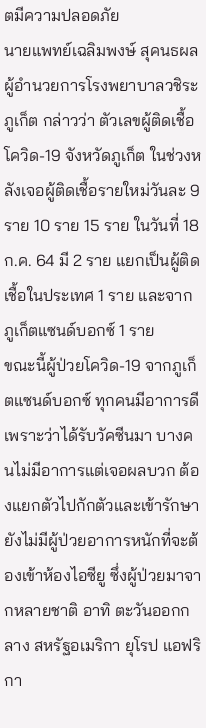ตมีความปลอดภัย
นายแพทย์เฉลิมพงษ์ สุคนธผล ผู้อำนวยการโรงพยาบาลวชิระภูเก็ต กล่าวว่า ตัวเลขผู้ติดเชื้อโควิด-19 จังหวัดภูเก็ต ในช่วงหลังเจอผู้ติดเชื้อรายใหม่วันละ 9 ราย 10 ราย 15 ราย ในวันที่ 18 ก.ค. 64 มี 2 ราย แยกเป็นผู้ติดเชื้อในประเทศ 1 ราย และจากภูเก็ตแซนด์บอกซ์ 1 ราย
ขณะนี้ผู้ป่วยโควิด-19 จากภูเก็ตแซนด์บอกซ์ ทุกคนมีอาการดี เพราะว่าได้รับวัคซีนมา บางคนไม่มีอาการแต่เจอผลบวก ต้องแยกตัวไปกักตัวและเข้ารักษา ยังไม่มีผู้ป่วยอาการหนักที่จะต้องเข้าห้องไอซียู ซึ่งผู้ป่วยมาจากหลายชาติ อาทิ ตะวันออกกลาง สหรัฐอเมริกา ยุโรป แอฟริกา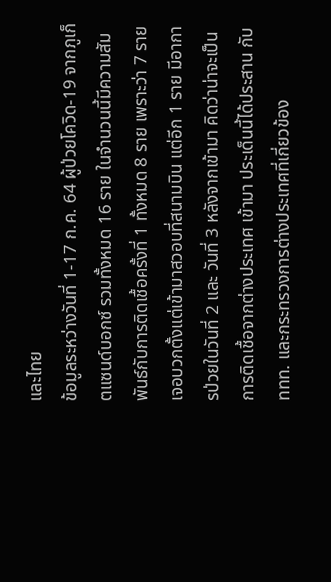และไทย
ข้อมูลระหว่างวันที่ 1-17 ก.ค. 64 ผู้ป่วยโควิด-19 จากภูเก็ตแซนด์บอกซ์ รวมทั้งหมด 16 ราย ในจำนวนนี้มีความสัมพันธ์กับการติดเชื้อครั้งที่ 1 ทั้งหมด 8 ราย เพราะว่า 7 ราย เจอบวกตั้งแต่เข้ามาสวอบที่สนามบิน แต่อีก 1 ราย มีอาการป่วยในวันที่ 2 และ วันที่ 3 หลังจากเข้ามา คิดว่าน่าจะเป็นการติดเชื้อจากต่างประเทศ เข้ามา ประเด็นนี้ได้ประสาน กับ ททท. และกระทรวงการต่างประเทศที่เกี่ยวข้อง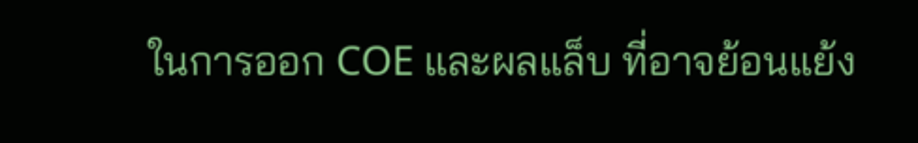ในการออก COE และผลแล็บ ที่อาจย้อนแย้ง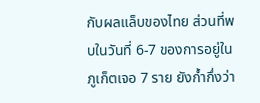กับผลแล็บของไทย ส่วนที่พบในวันที่ 6-7 ของการอยู่ในภูเก็ตเจอ 7 ราย ยังก้ำกึ่งว่า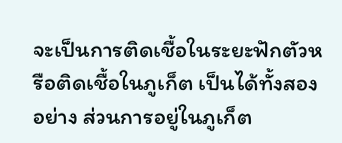จะเป็นการติดเชื้อในระยะฟักตัวหรือติดเชื้อในภูเก็ต เป็นได้ทั้งสองอย่าง ส่วนการอยู่ในภูเก็ต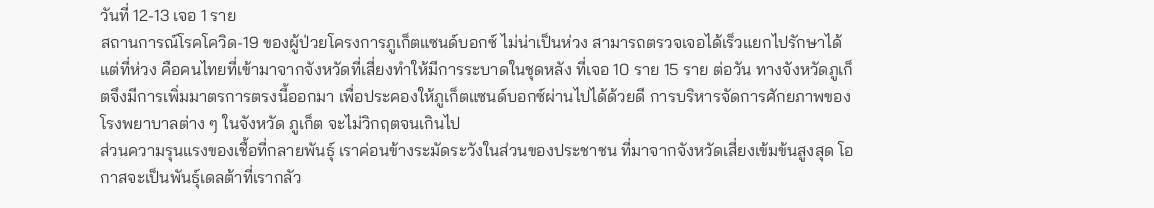วันที่ 12-13 เจอ 1 ราย
สถานการณ์โรคโควิด-19 ของผู้ป่วยโครงการภูเก็ตแซนด์บอกซ์ ไม่น่าเป็นห่วง สามารถตรวจเจอได้เร็วแยกไปรักษาได้ แต่ที่ห่วง คือคนไทยที่เข้ามาจากจังหวัดที่เสี่ยงทำให้มีการระบาดในชุดหลัง ที่เจอ 10 ราย 15 ราย ต่อวัน ทางจังหวัดภูเก็ตจึงมีการเพิ่มมาตรการตรงนี้ออกมา เพื่อประคองให้ภูเก็ตแซนด์บอกซ์ผ่านไปได้ด้วยดี การบริหารจัดการศักยภาพของโรงพยาบาลต่าง ๆ ในจังหวัด ภูเก็ต จะไม่วิกฤตจนเกินไป
ส่วนความรุนแรงของเชื้อที่กลายพันธุ์ เราค่อนข้างระมัดระวังในส่วนของประชาชน ที่มาจากจังหวัดเสี่ยงเข้มข้นสูงสุด โอกาสจะเป็นพันธุ์เดลต้าที่เรากลัว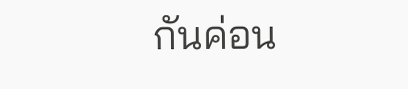กันค่อน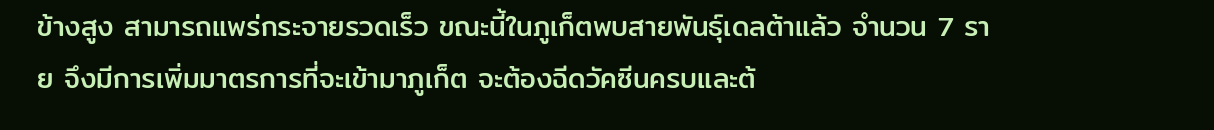ข้างสูง สามารถแพร่กระจายรวดเร็ว ขณะนี้ในภูเก็ตพบสายพันธุ์เดลต้าแล้ว จำนวน 7 ราย จึงมีการเพิ่มมาตรการที่จะเข้ามาภูเก็ต จะต้องฉีดวัคซีนครบและต้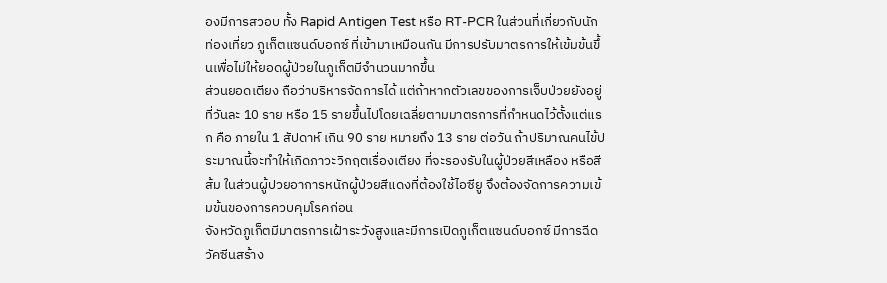องมีการสวอบ ทั้ง Rapid Antigen Test หรือ RT-PCR ในส่วนที่เกี่ยวกับนักท่องเที่ยว ภูเก็ตแซนด์บอกซ์ ที่เข้ามาเหมือนกัน มีการปรับมาตรการให้เข้มข้นขึ้นเพื่อไม่ให้ยอดผู้ป่วยในภูเก็ตมีจำนวนมากขึ้น
ส่วนยอดเตียง ถือว่าบริหารจัดการได้ แต่ถ้าหากตัวเลขของการเจ็บป่วยยังอยู่ที่วันละ 10 ราย หรือ 15 รายขึ้นไปโดยเฉลี่ยตามมาตรการที่กำหนดไว้ตั้งแต่แรก คือ ภายใน 1 สัปดาห์ เกิน 90 ราย หมายถึง 13 ราย ต่อวัน ถ้าปริมาณคนไข้ประมาณนี้จะทำให้เกิดภาวะวิกฤตเรื่องเตียง ที่จะรองรับในผู้ป่วยสีเหลือง หรือสีส้ม ในส่วนผู้ปวยอาการหนักผู้ป่วยสีแดงที่ต้องใช้ไอซียู จึงต้องจัดการความเข้มข้นของการควบคุมโรคก่อน
จังหวัดภูเก็ตมีมาตรการเฝ้าระวังสูงและมีการเปิดภูเก็ตแซนด์บอกซ์ มีการฉีดวัคซีนสร้าง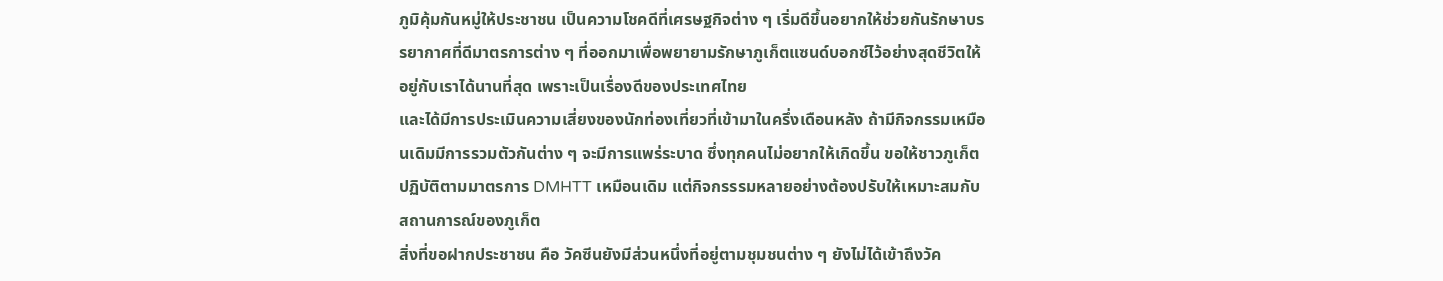ภูมิคุ้มกันหมู่ให้ประชาชน เป็นความโชคดีที่เศรษฐกิจต่าง ๆ เริ่มดีขึ้นอยากให้ช่วยกันรักษาบรรยากาศที่ดีมาตรการต่าง ๆ ที่ออกมาเพื่อพยายามรักษาภูเก็ตแซนด์บอกซ์ไว้อย่างสุดชีวิตให้อยู่กับเราได้นานที่สุด เพราะเป็นเรื่องดีของประเทศไทย
และได้มีการประเมินความเสี่ยงของนักท่องเที่ยวที่เข้ามาในครึ่งเดือนหลัง ถ้ามีกิจกรรมเหมือนเดิมมีการรวมตัวกันต่าง ๆ จะมีการแพร่ระบาด ซึ่งทุกคนไม่อยากให้เกิดขึ้น ขอให้ชาวภูเก็ตปฏิบัติตามมาตรการ DMHTT เหมือนเดิม แต่กิจกรรรมหลายอย่างต้องปรับให้เหมาะสมกับสถานการณ์ของภูเก็ต
สิ่งที่ขอฝากประชาชน คือ วัคซีนยังมีส่วนหนึ่งที่อยู่ตามชุมชนต่าง ๆ ยังไม่ได้เข้าถึงวัค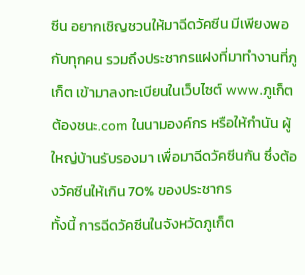ซีน อยากเชิญชวนให้มาฉีดวัคซีน มีเพียงพอกับทุกคน รวมถึงประชากรแฝงที่มาทำงานที่ภูเก็ต เข้ามาลงทะเบียนในเว็บไซต์ www.ภูเก็ตต้องชนะ.com ในนามองค์กร หรือให้กำนัน ผู้ใหญ่บ้านรับรองมา เพื่อมาฉีดวัคซีนกัน ซึ่งต้องวัคซีนให้เกิน 70% ของประชากร
ทั้งนี้ การฉีดวัคซีนในจังหวัดภูเก็ต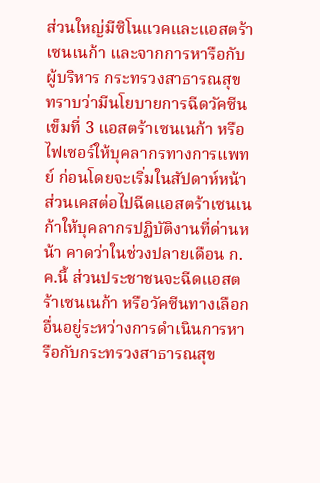ส่วนใหญ่มีซิโนแวคและแอสตร้าเซนเนก้า และจากการหารือกับผู้บริหาร กระทรวงสาธารณสุข ทราบว่ามีนโยบายการฉีดวัคซีนเข็มที่ 3 แอสตร้าเซนเนก้า หรือไฟเซอร์ให้บุคลากรทางการแพทย์ ก่อนโดยจะเริ่มในสัปดาห์หน้า ส่วนเคสต่อไปฉีดแอสตร้าเซนเนก้าให้บุคลากรปฏิบัติงานที่ด่านหน้า คาดว่าในช่วงปลายเดือน ก.ค.นี้ ส่วนประชาชนจะฉีดแอสตร้าเซนเนก้า หรือวัคซีนทางเลือกอื่นอยู่ระหว่างการดำเนินการหารือกับกระทรวงสาธารณสุข